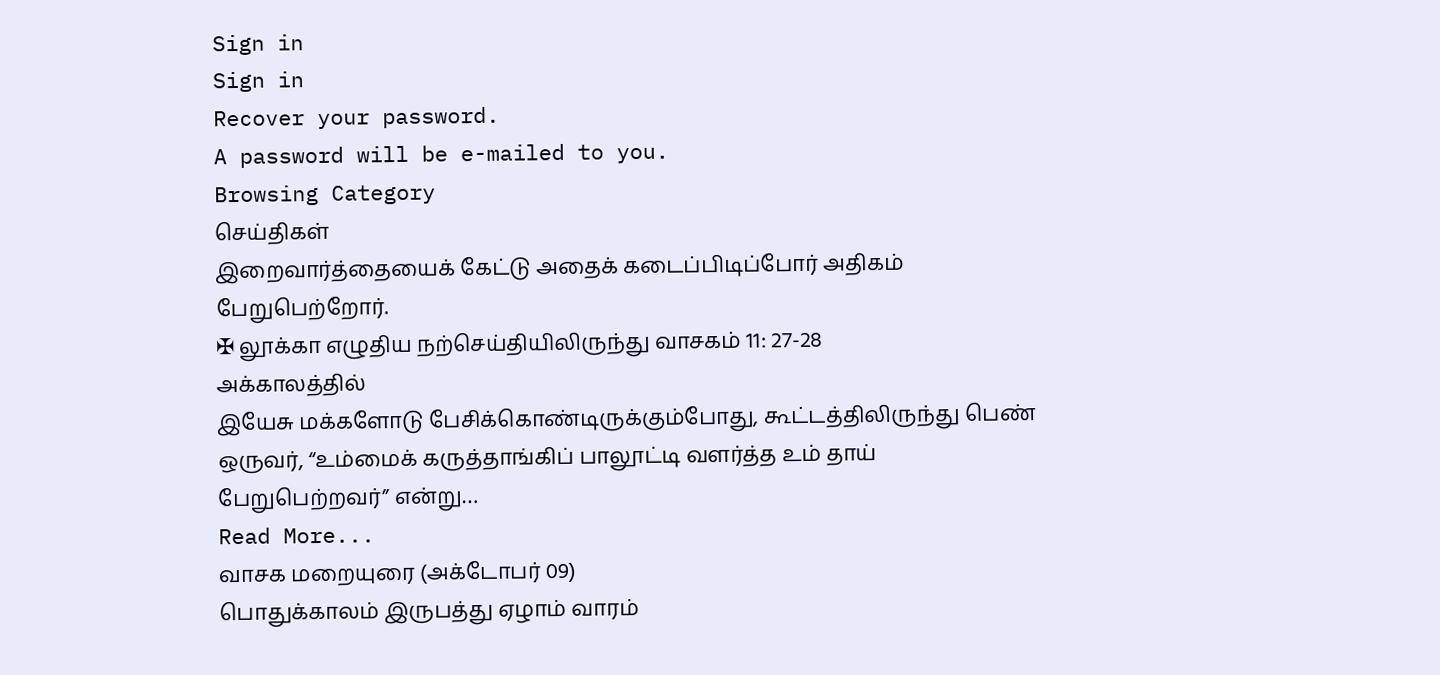Sign in
Sign in
Recover your password.
A password will be e-mailed to you.
Browsing Category
செய்திகள்
இறைவார்த்தையைக் கேட்டு அதைக் கடைப்பிடிப்போர் அதிகம் பேறுபெற்றோர்.
✠ லூக்கா எழுதிய நற்செய்தியிலிருந்து வாசகம் 11: 27-28
அக்காலத்தில்
இயேசு மக்களோடு பேசிக்கொண்டிருக்கும்போது, கூட்டத்திலிருந்து பெண் ஒருவர், “உம்மைக் கருத்தாங்கிப் பாலூட்டி வளர்த்த உம் தாய் பேறுபெற்றவர்” என்று…
Read More...
வாசக மறையுரை (அக்டோபர் 09)
பொதுக்காலம் இருபத்து ஏழாம் வாரம்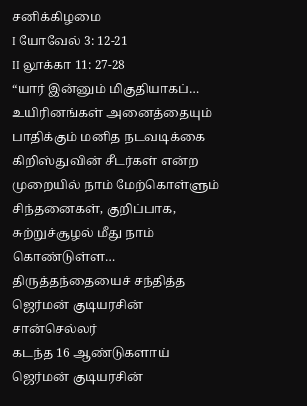சனிக்கிழமை
I யோவேல் 3: 12-21
II லூக்கா 11: 27-28
“யார் இன்னும் மிகுதியாகப்…
உயிரினங்கள் அனைத்தையும் பாதிக்கும் மனித நடவடிக்கை
கிறிஸ்துவின் சீடர்கள் என்ற முறையில் நாம் மேற்கொள்ளும் சிந்தனைகள், குறிப்பாக, சுற்றுச்சூழல் மீது நாம் கொண்டுள்ள…
திருத்தந்தையைச் சந்தித்த ஜெர்மன் குடியரசின் சான்செல்லர்
கடந்த 16 ஆண்டுகளாய் ஜெர்மன் குடியரசின்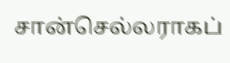சான்செல்லராகப்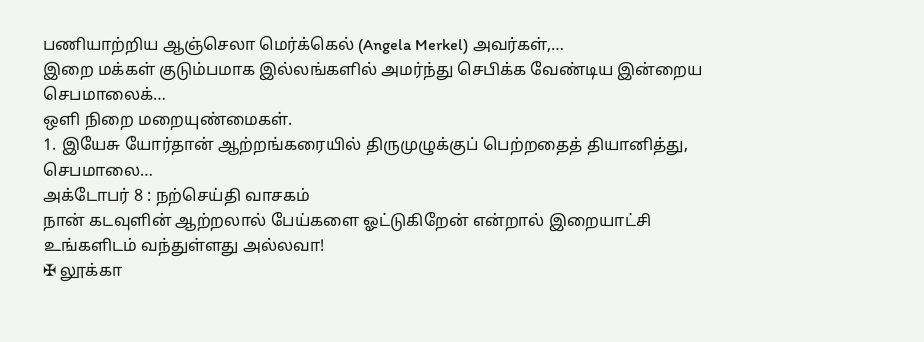பணியாற்றிய ஆஞ்செலா மெர்க்கெல் (Angela Merkel) அவர்கள்,…
இறை மக்கள் குடும்பமாக இல்லங்களில் அமர்ந்து செபிக்க வேண்டிய இன்றைய செபமாலைக்…
ஒளி நிறை மறையுண்மைகள்.
1. இயேசு யோர்தான் ஆற்றங்கரையில் திருமுழுக்குப் பெற்றதைத் தியானித்து,
செபமாலை…
அக்டோபர் 8 : நற்செய்தி வாசகம்
நான் கடவுளின் ஆற்றலால் பேய்களை ஓட்டுகிறேன் என்றால் இறையாட்சி உங்களிடம் வந்துள்ளது அல்லவா!
✠ லூக்கா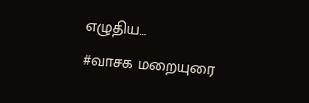எழுதிய…
#வாசக மறையுரை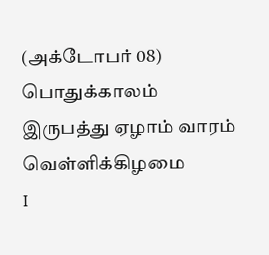(அக்டோபர் 08)
பொதுக்காலம் இருபத்து ஏழாம் வாரம் வெள்ளிக்கிழமை
I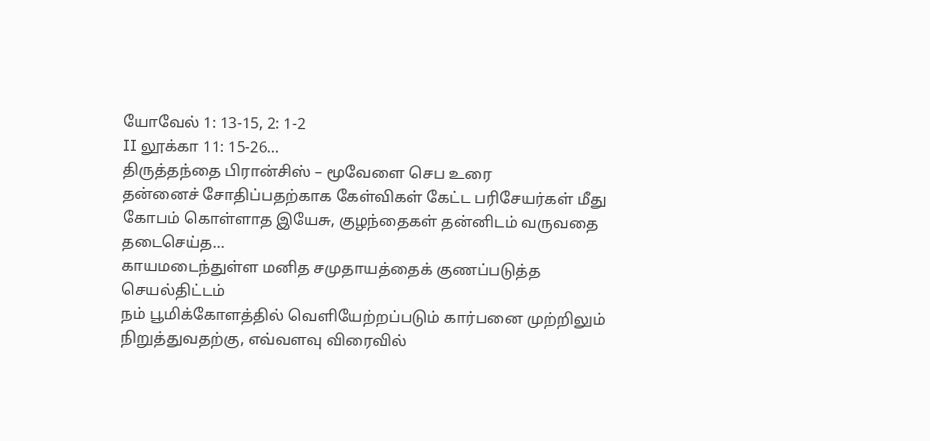யோவேல் 1: 13-15, 2: 1-2
II லூக்கா 11: 15-26…
திருத்தந்தை பிரான்சிஸ் – மூவேளை செப உரை
தன்னைச் சோதிப்பதற்காக கேள்விகள் கேட்ட பரிசேயர்கள் மீது கோபம் கொள்ளாத இயேசு, குழந்தைகள் தன்னிடம் வருவதை தடைசெய்த…
காயமடைந்துள்ள மனித சமுதாயத்தைக் குணப்படுத்த செயல்திட்டம்
நம் பூமிக்கோளத்தில் வெளியேற்றப்படும் கார்பனை முற்றிலும் நிறுத்துவதற்கு, எவ்வளவு விரைவில்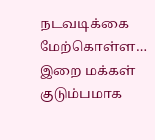நடவடிக்கை மேற்கொள்ள…
இறை மக்கள் குடும்பமாக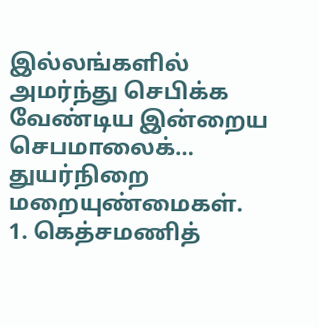இல்லங்களில் அமர்ந்து செபிக்க வேண்டிய இன்றைய செபமாலைக்…
துயர்நிறை மறையுண்மைகள்.
1. கெத்சமணித்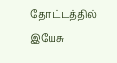தோட்டத்தில் இயேசு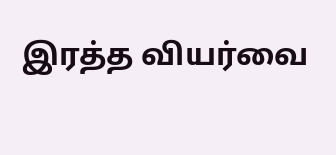இரத்த வியர்வை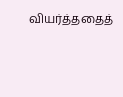வியர்த்ததைத்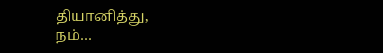தியானித்து,
நம்…